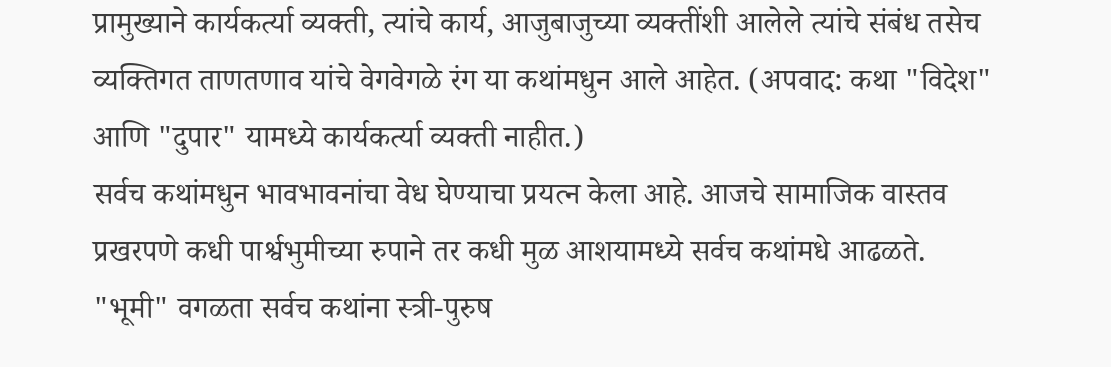प्रामुख्याने कार्यकर्त्या व्यक्ती, त्यांचे कार्य, आजुबाजुच्या व्यक्तींशी आलेले त्यांचे संबंध तसेच व्यक्तिगत ताणतणाव यांचे वेगवेगळे रंग या कथांमधुन आले आहेत. (अपवाद: कथा "विदेश" आणि "दुपार" यामध्ये कार्यकर्त्या व्यक्ती नाहीत.)
सर्वच कथांमधुन भावभावनांचा वेध घेण्याचा प्रयत्न केला आहे. आजचे सामाजिक वास्तव प्रखरपणे कधी पार्श्वभुमीच्या रुपाने तर कधी मुळ आशयामध्ये सर्वच कथांमधे आढळते.
"भूमी" वगळता सर्वच कथांना स्त्री-पुरुष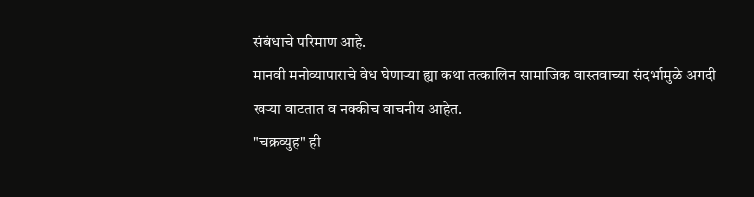संबंधाचे परिमाण आहे.
मानवी मनोव्यापाराचे वेध घेणाऱ्या ह्या कथा तत्कालिन सामाजिक वास्तवाच्या संदर्भामुळे अगदी खऱ्या वाटतात व नक्कीच वाचनीय आहेत.
"चक्रव्युह" ही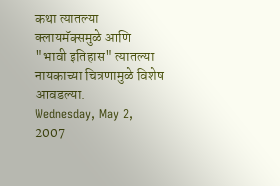कथा त्यातल्या क्लायमॅक्समुळे आणि "भावी इतिहास" त्यातल्या नायकाच्या चित्रणामुळे विशेष आवडल्या.
Wednesday, May 2, 2007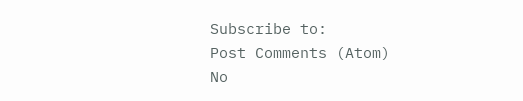Subscribe to:
Post Comments (Atom)
No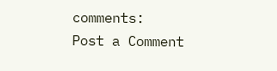comments:
Post a Comment